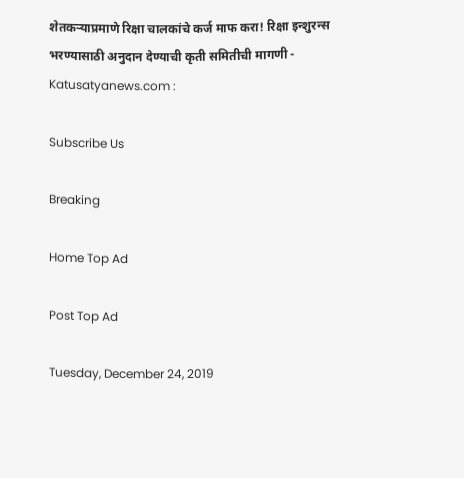शेतकऱ्याप्रमाणे रिक्षा चालकांचे कर्ज माफ करा! रिक्षा इन्शुरन्स भरण्यासाठी अनुदान देण्याची कृती समितीची मागणी - Katusatyanews.com :

Subscribe Us

Breaking

Home Top Ad

Post Top Ad

Tuesday, December 24, 2019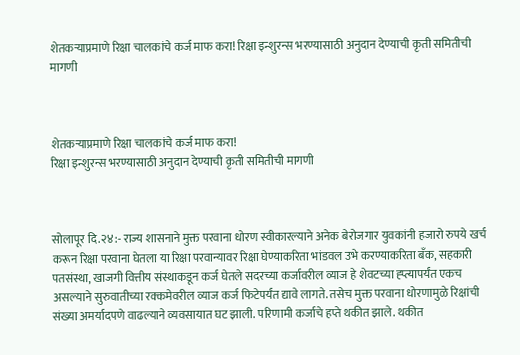शेतकऱ्याप्रमाणे रिक्षा चालकांचे कर्ज माफ करा! रिक्षा इन्शुरन्स भरण्यासाठी अनुदान देण्याची कृती समितीची मागणी



शेतकऱ्याप्रमाणे रिक्षा चालकांचे कर्ज माफ करा!
रिक्षा इन्शुरन्स भरण्यासाठी अनुदान देण्याची कृती समितीची मागणी



सोलापूर दि.२४:- राज्य शासनाने मुक्त परवाना धोरण स्वीकारल्याने अनेक बेरोजगार युवकांनी हजारो रुपये खर्च करून रिक्षा परवाना घेतला या रिक्षा परवान्यावर रिक्षा घेण्याकरिता भांडवल उभे करण्याकरिता बँक, सहकारी पतसंस्था, खाजगी वित्तीय संस्थाकडून कर्ज घेतले सदरच्या कर्जावरील व्याज हे शेवटच्या ह्प्त्यापर्यंत एकच असल्याने सुरुवातीच्या रक्कमेवरील व्याज कर्ज फिटेपर्यंत द्यावे लागते. तसेच मुक्त परवाना धोरणामुळे रिक्षांची संख्या अमर्यादपणे वाढल्याने व्यवसायात घट झाली. परिणामी कर्जाचे हप्ते थकीत झाले. थकीत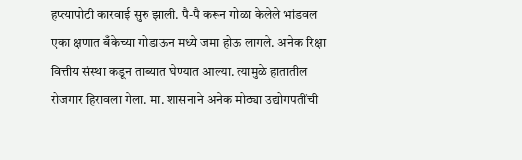हप्त्यापोटी कारवाई सुरु झाली. पै-पै करून गोळा केलेले भांडवल एका क्षणात बँकेच्या गोडाऊन मध्ये जमा होऊ लागले. अनेक रिक्षा वित्तीय संस्था कडून ताब्यात घेण्यात आल्या. त्यामुळे हातातील रोजगार हिरावला गेला. मा. शासनाने अनेक मोठ्या उद्योगपतींची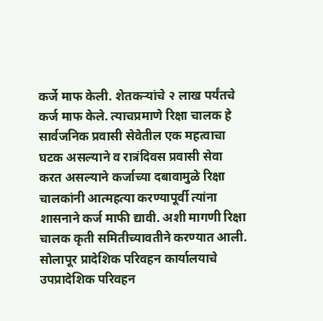कर्जे माफ केली. शेतकऱ्यांचे २ लाख पर्यंतचे कर्ज माफ केले. त्याचप्रमाणे रिक्षा चालक हे सार्वजनिक प्रवासी सेवेतील एक महत्वाचा घटक असल्याने व रात्रंदिवस प्रवासी सेवा करत असल्याने कर्जाच्या दबावामुळे रिक्षा चालकांनी आत्महत्या करण्यापूर्वी त्यांना शासनाने कर्ज माफी द्यावी. अशी मागणी रिक्षा चालक कृती समितीच्यावतीने करण्यात आली.
सोलापूर प्रादेशिक परिवहन कार्यालयाचे उपप्रादेशिक परिवहन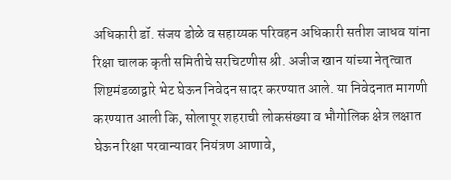अधिकारी डॉ. संजय डोळे व सहाय्यक परिवहन अधिकारी सतीश जाधव यांना रिक्षा चालक कृती समितीचे सरचिटणीस श्री. अजीज खान यांच्या नेतृत्वात शिष्टमंडळाद्वारे भेट घेऊन निवेदन सादर करण्यात आले. या निवेदनात मागणी करण्यात आली कि, सोलापूर शहराची लोकसंख्या व भौगोलिक क्षेत्र लक्षात घेऊन रिक्षा परवान्यावर नियंत्रण आणावे,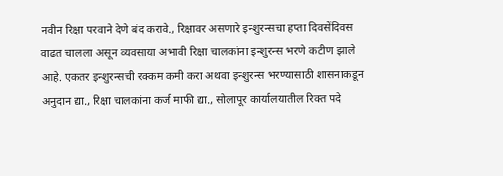नवीन रिक्षा परवाने देणे बंद करावे., रिक्षावर असणारे इन्शुरन्सचा हप्ता दिवसेंदिवस वाढत चालला असून व्यवसाया अभावी रिक्षा चालकांना इन्शुरन्स भरणे कटीण झाले आहे. एकतर इन्शुरन्सची रक्कम कमी करा अथवा इन्शुरन्स भरण्यासाठी शासनाकडून अनुदान द्या., रिक्षा चालकांना कर्ज माफी द्या., सोलापूर कार्यालयातील रिक्त पदे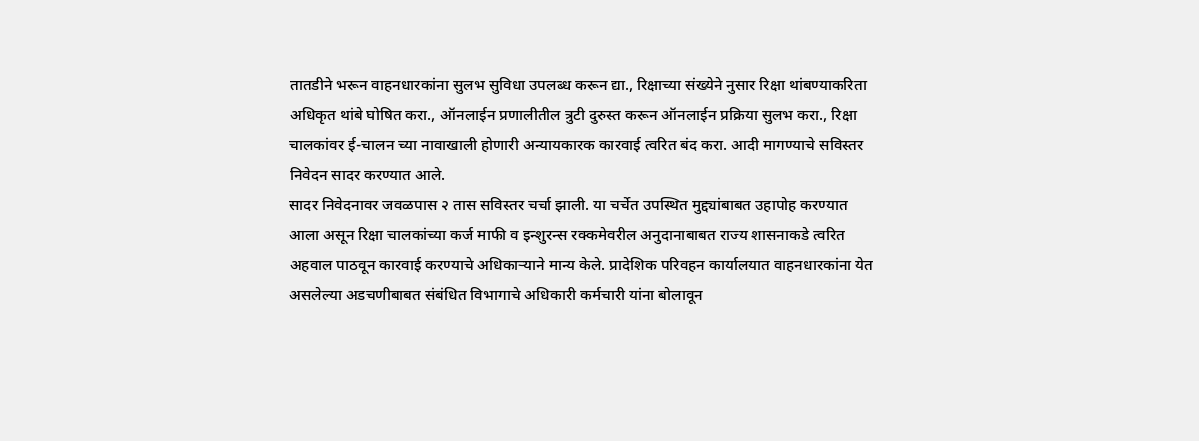तातडीने भरून वाहनधारकांना सुलभ सुविधा उपलब्ध करून द्या., रिक्षाच्या संख्येने नुसार रिक्षा थांबण्याकरिता अधिकृत थांबे घोषित करा., ऑनलाईन प्रणालीतील त्रुटी दुरुस्त करून ऑनलाईन प्रक्रिया सुलभ करा., रिक्षा चालकांवर ई-चालन च्या नावाखाली होणारी अन्यायकारक कारवाई त्वरित बंद करा. आदी मागण्याचे सविस्तर निवेदन सादर करण्यात आले.
सादर निवेदनावर जवळपास २ तास सविस्तर चर्चा झाली. या चर्चेत उपस्थित मुद्द्यांबाबत उहापोह करण्यात आला असून रिक्षा चालकांच्या कर्ज माफी व इन्शुरन्स रक्कमेवरील अनुदानाबाबत राज्य शासनाकडे त्वरित अहवाल पाठवून कारवाई करण्याचे अधिकाऱ्याने मान्य केले. प्रादेशिक परिवहन कार्यालयात वाहनधारकांना येत असलेल्या अडचणीबाबत संबंधित विभागाचे अधिकारी कर्मचारी यांना बोलावून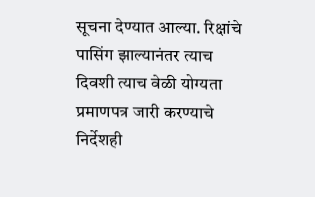सूचना देण्यात आल्या. रिक्षांचे पासिंग झाल्यानंतर त्याच दिवशी त्याच वेळी योग्यता प्रमाणपत्र जारी करण्याचे निर्देशही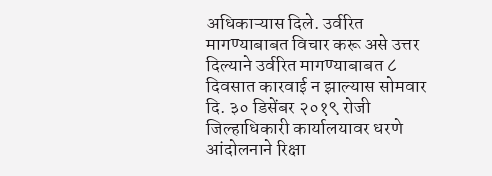अधिकाऱ्यास दिले. उर्वरित मागण्याबाबत विचार करू असे उत्तर दिल्याने उर्वरित मागण्याबाबत ८ दिवसात कारवाई न झाल्यास सोमवार दि. ३० डिसेंबर २०१९ रोजी जिल्हाधिकारी कार्यालयावर धरणे आंदोलनाने रिक्षा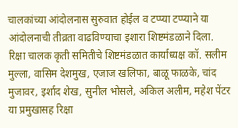चालकांच्या आंदोलनास सुरुवात होईल व टप्प्या टप्प्याने या आंदोलनाची तीव्रता वाढविण्याचा इशारा शिष्टमंडळाने दिला.
रिक्षा चालक कृती समितीचे शिष्टमंडळात कार्याध्यक्ष कॉ. सलीम मुल्ला, वासिम देशमुख, एजाज खलिफा, बाळू फाळके, चांद मुजावर, इर्शाद शेख, सुनील भोसले, अकिल अलीम, महेश पेंटर या प्रमुखासह रिक्षा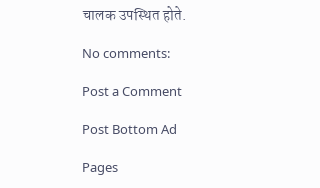चालक उपस्थित होते.

No comments:

Post a Comment

Post Bottom Ad

Pages